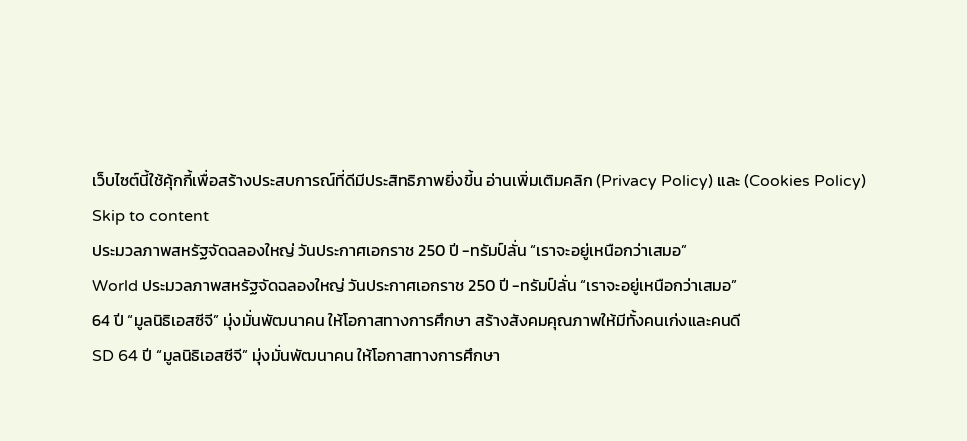เว็บไซต์นี้ใช้คุ้กกี้เพื่อสร้างประสบการณ์ที่ดีมีประสิทธิภาพยิ่งขี้น อ่านเพิ่มเติมคลิก (Privacy Policy) และ (Cookies Policy)
Skip to content
ประมวลภาพสหรัฐจัดฉลองใหญ่ วันประกาศเอกราช 250 ปี -ทรัมป์ลั่น “เราจะอยู่เหนือกว่าเสมอ”
World ประมวลภาพสหรัฐจัดฉลองใหญ่ วันประกาศเอกราช 250 ปี -ทรัมป์ลั่น “เราจะอยู่เหนือกว่าเสมอ”
64 ปี “มูลนิธิเอสซีจี” มุ่งมั่นพัฒนาคน ให้โอกาสทางการศึกษา สร้างสังคมคุณภาพให้มีทั้งคนเก่งและคนดี
SD 64 ปี “มูลนิธิเอสซีจี” มุ่งมั่นพัฒนาคน ให้โอกาสทางการศึกษา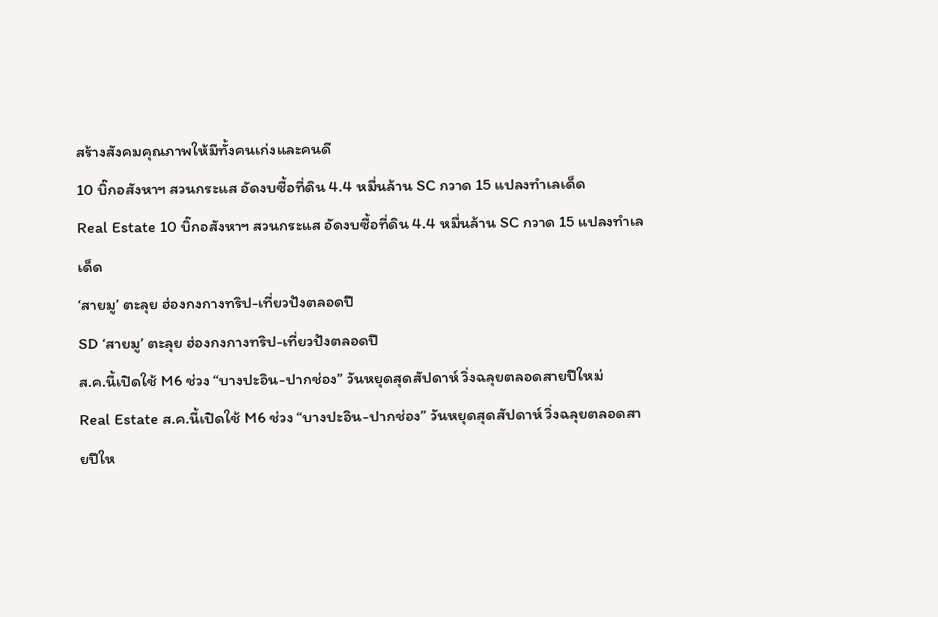สร้างสังคมคุณภาพให้มีทั้งคนเก่งและคนดี
10 บิ๊กอสังหาฯ สวนกระแส อัดงบซื้อที่ดิน 4.4 หมื่นล้าน SC กวาด 15 แปลงทำเลเด็ด
Real Estate 10 บิ๊กอสังหาฯ สวนกระแส อัดงบซื้อที่ดิน 4.4 หมื่นล้าน SC กวาด 15 แปลงทำเลเด็ด
‘สายมู’ ตะลุย ฮ่องกงกางทริป-เที่ยวปังตลอดปี
SD ‘สายมู’ ตะลุย ฮ่องกงกางทริป-เที่ยวปังตลอดปี
ส.ค.นี้เปิดใช้ M6 ช่วง “บางปะอิน-ปากช่อง” วันหยุดสุดสัปดาห์ วิ่งฉลุยตลอดสายปีใหม่
Real Estate ส.ค.นี้เปิดใช้ M6 ช่วง “บางปะอิน-ปากช่อง” วันหยุดสุดสัปดาห์ วิ่งฉลุยตลอดสายปีให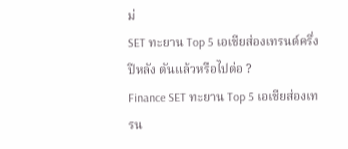ม่
SET ทะยาน Top 5 เอเชียส่องเทรนด์ครึ่งปีหลัง ตันแล้วหรือไปต่อ ?
Finance SET ทะยาน Top 5 เอเชียส่องเทรน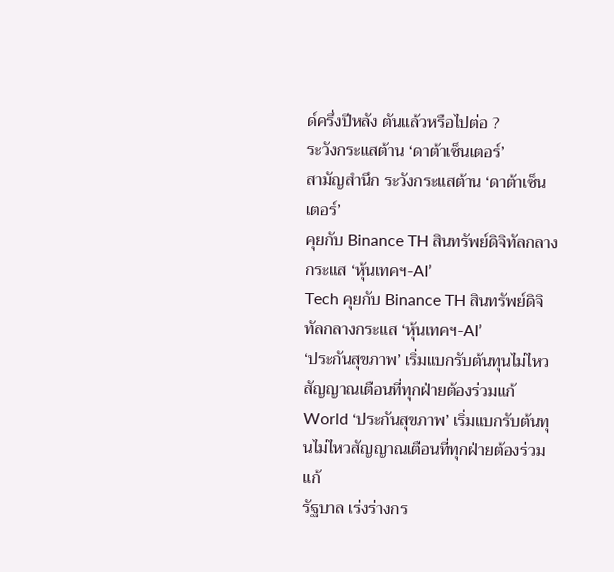ด์ครึ่งปีหลัง ตันแล้วหรือไปต่อ ?
ระวังกระแสต้าน ‘ดาต้าเซ็นเตอร์’
สามัญสำนึก ระวังกระแสต้าน ‘ดาต้าเซ็นเตอร์’
คุยกับ Binance TH สินทรัพย์ดิจิทัลกลางกระแส ‘หุ้นเทคฯ-AI’
Tech คุยกับ Binance TH สินทรัพย์ดิจิทัลกลางกระแส ‘หุ้นเทคฯ-AI’
‘ประกันสุขภาพ’ เริ่มแบกรับต้นทุนไม่ไหวสัญญาณเตือนที่ทุกฝ่ายต้องร่วมแก้
World ‘ประกันสุขภาพ’ เริ่มแบกรับต้นทุนไม่ไหวสัญญาณเตือนที่ทุกฝ่ายต้องร่วมแก้
รัฐบาล เร่งร่างกร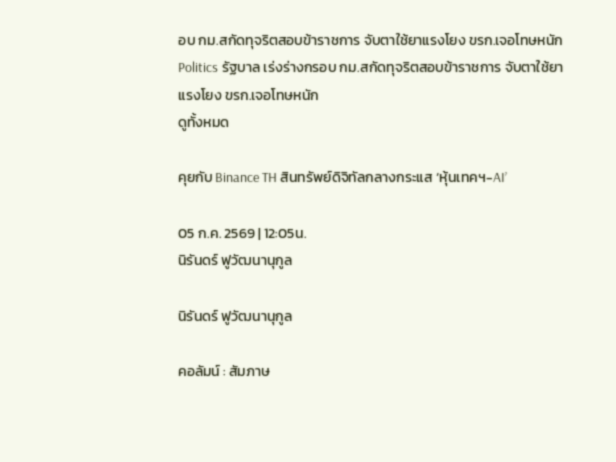อบ กม.สกัดทุจริตสอบข้าราชการ จับตาใช้ยาแรงโยง ขรก.เจอโทษหนัก
Politics รัฐบาล เร่งร่างกรอบ กม.สกัดทุจริตสอบข้าราชการ จับตาใช้ยาแรงโยง ขรก.เจอโทษหนัก
ดูทั้งหมด

คุยกับ Binance TH สินทรัพย์ดิจิทัลกลางกระแส ‘หุ้นเทคฯ-AI’

05 ก.ค. 2569 | 12:05น.
นิรันดร์ ฟูวัฒนานุกูล

นิรันดร์ ฟูวัฒนานุกูล

คอลัมน์ : สัมภาษ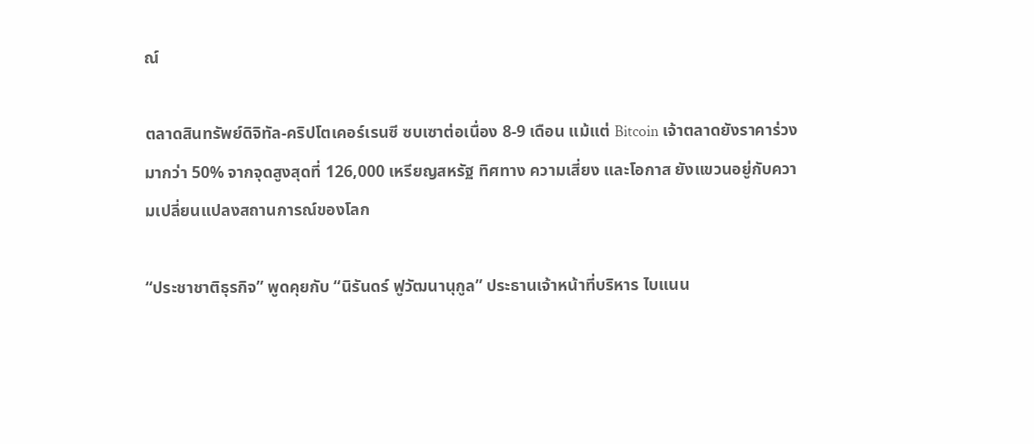ณ์

ตลาดสินทรัพย์ดิจิทัล-คริปโตเคอร์เรนซี ซบเซาต่อเนื่อง 8-9 เดือน แม้แต่ Bitcoin เจ้าตลาดยังราคาร่วงมากว่า 50% จากจุดสูงสุดที่ 126,000 เหรียญสหรัฐ ทิศทาง ความเสี่ยง และโอกาส ยังแขวนอยู่กับความเปลี่ยนแปลงสถานการณ์ของโลก

“ประชาชาติธุรกิจ” พูดคุยกับ “นิรันดร์ ฟูวัฒนานุกูล” ประธานเจ้าหน้าที่บริหาร ไบแนน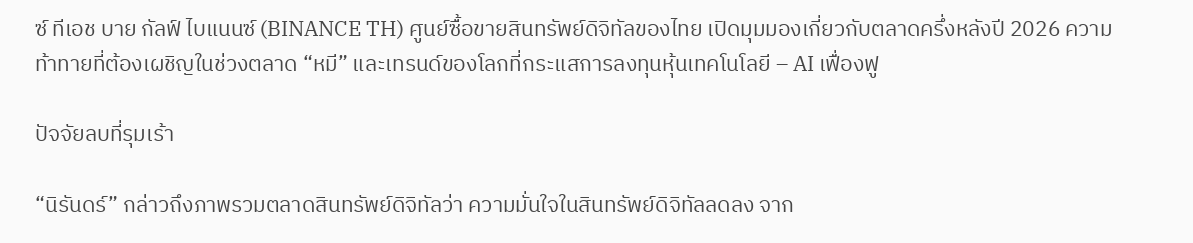ซ์ ทีเอช บาย กัลฟ์ ไบแนนซ์ (BINANCE TH) ศูนย์ซื้อขายสินทรัพย์ดิจิทัลของไทย เปิดมุมมองเกี่ยวกับตลาดครึ่งหลังปี 2026 ความท้าทายที่ต้องเผชิญในช่วงตลาด “หมี” และเทรนด์ของโลกที่กระแสการลงทุนหุ้นเทคโนโลยี – AI เฟื่องฟู

ปัจจัยลบที่รุมเร้า

“นิรันดร์” กล่าวถึงภาพรวมตลาดสินทรัพย์ดิจิทัลว่า ความมั่นใจในสินทรัพย์ดิจิทัลลดลง จาก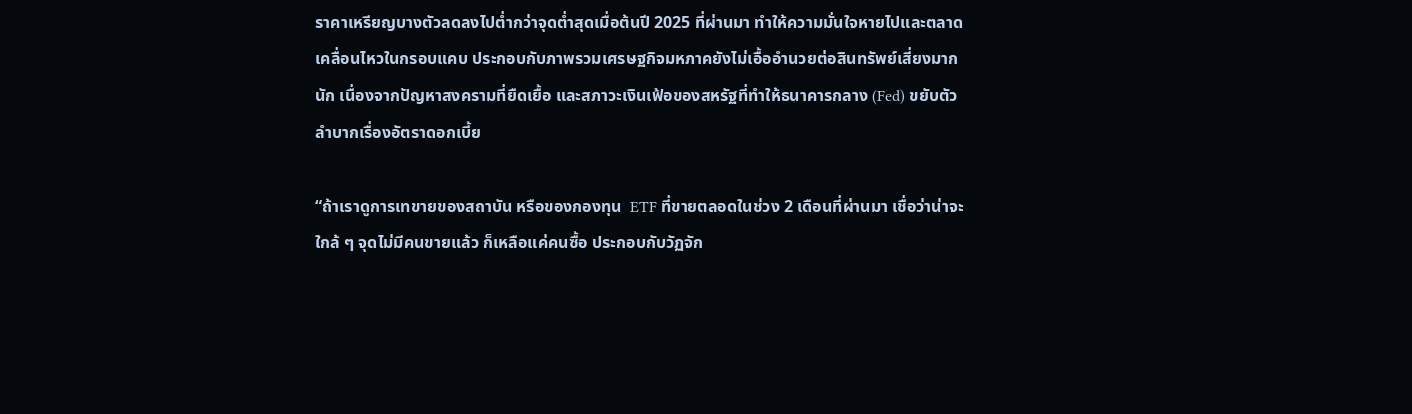ราคาเหรียญบางตัวลดลงไปต่ำกว่าจุดต่ำสุดเมื่อต้นปี 2025 ที่ผ่านมา ทำให้ความมั่นใจหายไปและตลาดเคลื่อนไหวในกรอบแคบ ประกอบกับภาพรวมเศรษฐกิจมหภาคยังไม่เอื้ออำนวยต่อสินทรัพย์เสี่ยงมากนัก เนื่องจากปัญหาสงครามที่ยืดเยื้อ และสภาวะเงินเฟ้อของสหรัฐที่ทำให้ธนาคารกลาง (Fed) ขยับตัวลำบากเรื่องอัตราดอกเบี้ย

“ถ้าเราดูการเทขายของสถาบัน หรือของกองทุน  ETF ที่ขายตลอดในช่วง 2 เดือนที่ผ่านมา เชื่อว่าน่าจะใกล้ ๆ จุดไม่มีคนขายแล้ว ก็เหลือแค่คนซื้อ ประกอบกับวัฏจัก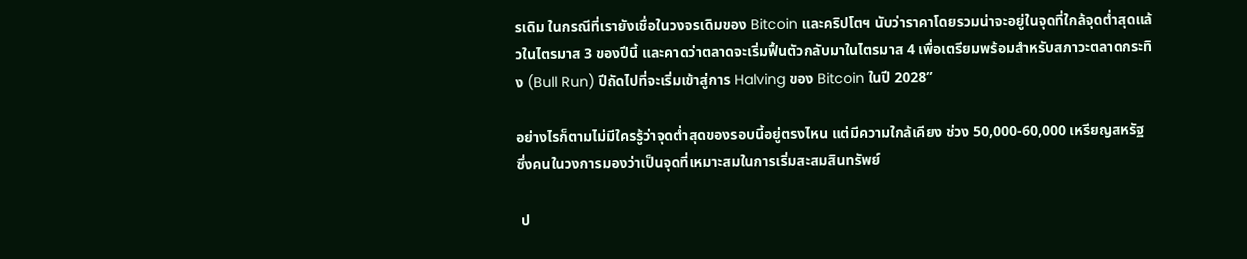รเดิม ในกรณีที่เรายังเชื่อในวงจรเดิมของ Bitcoin และคริปโตฯ นับว่าราคาโดยรวมน่าจะอยู่ในจุดที่ใกล้จุดต่ำสุดแล้วในไตรมาส 3 ของปีนี้ และคาดว่าตลาดจะเริ่มฟื้นตัวกลับมาในไตรมาส 4 เพื่อเตรียมพร้อมสำหรับสภาวะตลาดกระทิง (Bull Run) ปีถัดไปที่จะเริ่มเข้าสู่การ Halving ของ Bitcoin ในปี 2028”

อย่างไรก็ตามไม่มีใครรู้ว่าจุดต่ำสุดของรอบนี้อยู่ตรงไหน แต่มีความใกล้เคียง ช่วง 50,000-60,000 เหรียญสหรัฐ ซึ่งคนในวงการมองว่าเป็นจุดที่เหมาะสมในการเริ่มสะสมสินทรัพย์

 ป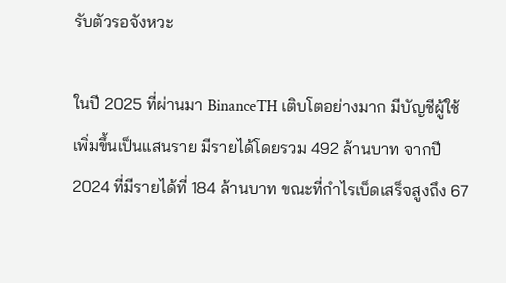รับตัวรอจังหวะ

ในปี 2025 ที่ผ่านมา BinanceTH เติบโตอย่างมาก มีบัญชีผู้ใช้เพิ่มขึ้นเป็นแสนราย มีรายได้โดยรวม 492 ล้านบาท จากปี 2024 ที่มีรายได้ที่ 184 ล้านบาท ขณะที่กำไรเบ็ดเสร็จสูงถึง 67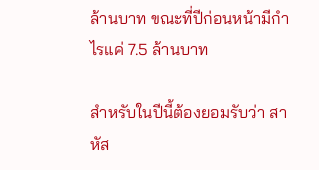ล้านบาท ขณะที่ปีก่อนหน้ามีกำไรแค่ 7.5 ล้านบาท

สำหรับในปีนี้ต้องยอมรับว่า สาหัส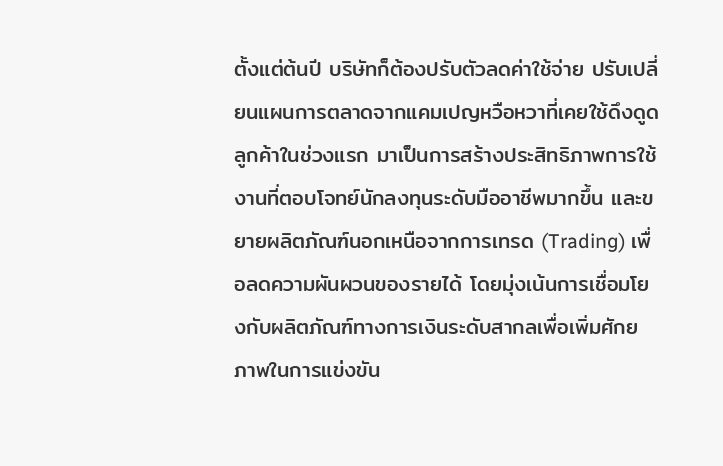ตั้งแต่ต้นปี บริษัทก็ต้องปรับตัวลดค่าใช้จ่าย ปรับเปลี่ยนแผนการตลาดจากแคมเปญหวือหวาที่เคยใช้ดึงดูดลูกค้าในช่วงแรก มาเป็นการสร้างประสิทธิภาพการใช้งานที่ตอบโจทย์นักลงทุนระดับมืออาชีพมากขึ้น และขยายผลิตภัณฑ์นอกเหนือจากการเทรด (Trading) เพื่อลดความผันผวนของรายได้ โดยมุ่งเน้นการเชื่อมโยงกับผลิตภัณฑ์ทางการเงินระดับสากลเพื่อเพิ่มศักยภาพในการแข่งขัน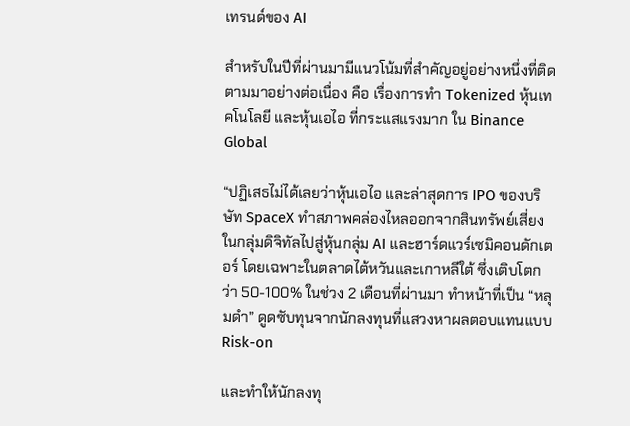เทรนด์ของ AI

สำหรับในปีที่ผ่านมามีแนวโน้มที่สำคัญอยู่อย่างหนึ่งที่ติดตามมาอย่างต่อเนื่อง คือ เรื่องการทำ Tokenized หุ้นเทคโนโลยี และหุ้นเอไอ ที่กระแสแรงมาก ใน Binance Global

“ปฏิเสธไม่ได้เลยว่าหุ้นเอไอ และล่าสุดการ IPO ของบริษัท SpaceX ทำสภาพคล่องไหลออกจากสินทรัพย์เสี่ยงในกลุ่มดิจิทัลไปสู่หุ้นกลุ่ม AI และฮาร์ดแวร์เซมิคอนดักเตอร์ โดยเฉพาะในตลาดไต้หวันและเกาหลีใต้ ซึ่งเติบโตกว่า 50-100% ในช่วง 2 เดือนที่ผ่านมา ทำหน้าที่เป็น “หลุมดำ” ดูดซับทุนจากนักลงทุนที่แสวงหาผลตอบแทนแบบ Risk-on

และทำให้นักลงทุ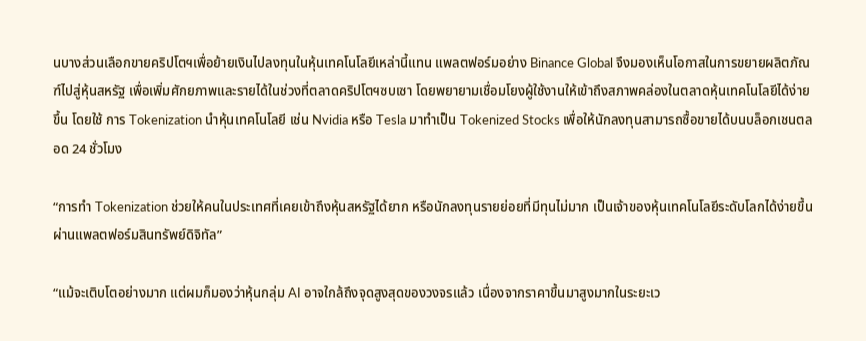นบางส่วนเลือกขายคริปโตฯเพื่อย้ายเงินไปลงทุนในหุ้นเทคโนโลยีเหล่านี้แทน แพลตฟอร์มอย่าง Binance Global จึงมองเห็นโอกาสในการขยายผลิตภัณฑ์ไปสู่หุ้นสหรัฐ เพื่อเพิ่มศักยภาพและรายได้ในช่วงที่ตลาดคริปโตฯซบเซา โดยพยายามเชื่อมโยงผู้ใช้งานให้เข้าถึงสภาพคล่องในตลาดหุ้นเทคโนโลยีได้ง่ายขึ้น โดยใช้ การ Tokenization นำหุ้นเทคโนโลยี เช่น Nvidia หรือ Tesla มาทำเป็น Tokenized Stocks เพื่อให้นักลงทุนสามารถซื้อขายได้บนบล็อกเชนตลอด 24 ชั่วโมง

“การทำ Tokenization ช่วยให้คนในประเทศที่เคยเข้าถึงหุ้นสหรัฐได้ยาก หรือนักลงทุนรายย่อยที่มีทุนไม่มาก เป็นเจ้าของหุ้นเทคโนโลยีระดับโลกได้ง่ายขึ้นผ่านแพลตฟอร์มสินทรัพย์ดิจิทัล”

“แม้จะเติบโตอย่างมาก แต่ผมก็มองว่าหุ้นกลุ่ม AI อาจใกล้ถึงจุดสูงสุดของวงจรแล้ว เนื่องจากราคาขึ้นมาสูงมากในระยะเว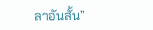ลาอันสั้น”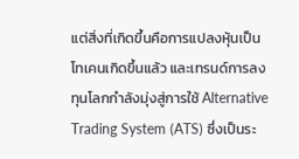แต่สิ่งที่เกิดขึ้นคือการแปลงหุ้นเป็นโทเคนเกิดขึ้นแล้ว และเทรนด์การลงทุนโลกกำลังมุ่งสู่การใช้ Alternative Trading System (ATS) ซึ่งเป็นระ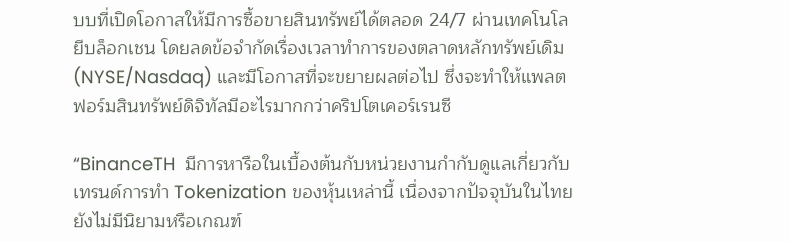บบที่เปิดโอกาสให้มีการซื้อขายสินทรัพย์ได้ตลอด 24/7 ผ่านเทคโนโลยีบล็อกเชน โดยลดข้อจำกัดเรื่องเวลาทำการของตลาดหลักทรัพย์เดิม (NYSE/Nasdaq) และมีโอกาสที่จะขยายผลต่อไป ซึ่งจะทำให้แพลตฟอร์มสินทรัพย์ดิจิทัลมีอะไรมากกว่าคริปโตเคอร์เรนซี

“BinanceTH  มีการหารือในเบื้องต้นกับหน่วยงานกำกับดูแลเกี่ยวกับเทรนด์การทำ Tokenization ของหุ้นเหล่านี้ เนื่องจากปัจจุบันในไทยยังไม่มีนิยามหรือเกณฑ์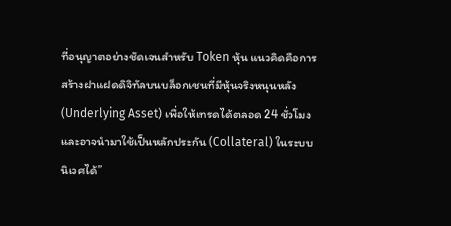ที่อนุญาตอย่างชัดเจนสำหรับ Token หุ้น แนวคิดคือการสร้างฝาแฝดดิจิทัลบนบล็อกเชนที่มีหุ้นจริงหนุนหลัง (Underlying Asset) เพื่อให้เทรดได้ตลอด 24 ชั่วโมง และอาจนำมาใช้เป็นหลักประกัน (Collateral) ในระบบนิเวศได้”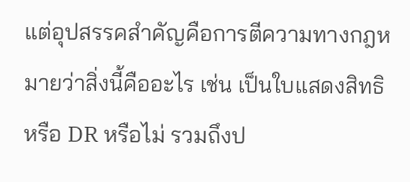แต่อุปสรรคสำคัญคือการตีความทางกฎหมายว่าสิ่งนี้คืออะไร เช่น เป็นใบแสดงสิทธิหรือ DR หรือไม่ รวมถึงป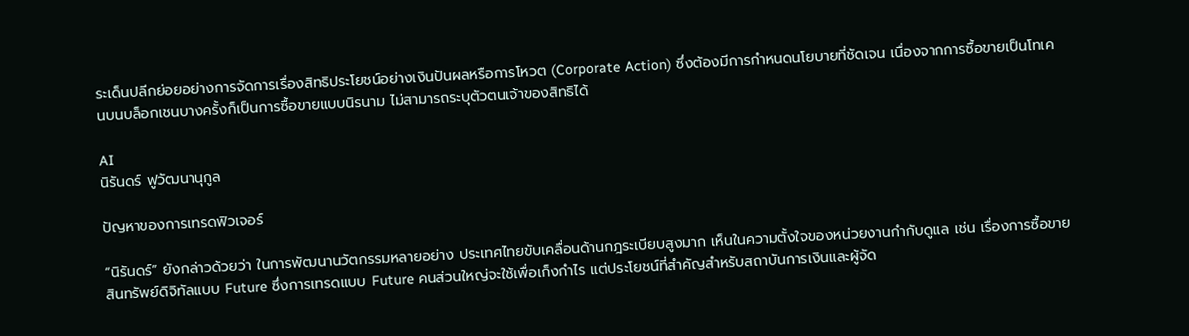ระเด็นปลีกย่อยอย่างการจัดการเรื่องสิทธิประโยชน์อย่างเงินปันผลหรือการโหวต (Corporate Action) ซึ่งต้องมีการกำหนดนโยบายที่ชัดเจน เนื่องจากการซื้อขายเป็นโทเคนบนบล็อกเชนบางครั้งก็เป็นการซื้อขายแบบนิรนาม ไม่สามารถระบุตัวตนเจ้าของสิทธิได้

AI
นิรันดร์ ฟูวัฒนานุกูล

ปัญหาของการเทรดฟิวเจอร์

“นิรันดร์” ยังกล่าวด้วยว่า ในการพัฒนานวัตกรรมหลายอย่าง ประเทศไทยขับเคลื่อนด้านกฎระเบียบสูงมาก เห็นในความตั้งใจของหน่วยงานกำกับดูแล เช่น เรื่องการซื้อขายสินทรัพย์ดิจิทัลแบบ Future ซึ่งการเทรดแบบ Future คนส่วนใหญ่จะใช้เพื่อเก็งกำไร แต่ประโยชน์ที่สำคัญสำหรับสถาบันการเงินและผู้จัด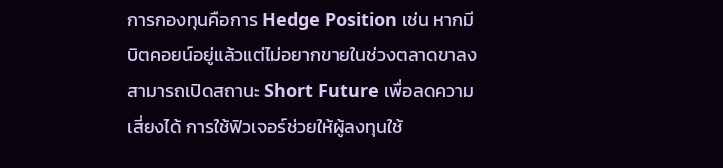การกองทุนคือการ Hedge Position เช่น หากมีบิตคอยน์อยู่แล้วแต่ไม่อยากขายในช่วงตลาดขาลง สามารถเปิดสถานะ Short Future เพื่อลดความเสี่ยงได้ การใช้ฟิวเจอร์ช่วยให้ผู้ลงทุนใช้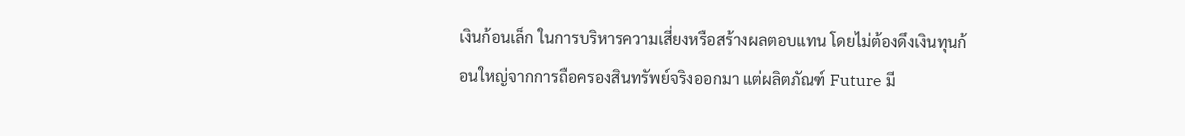เงินก้อนเล็ก ในการบริหารความเสี่ยงหรือสร้างผลตอบแทน โดยไม่ต้องดึงเงินทุนก้อนใหญ่จากการถือครองสินทรัพย์จริงออกมา แต่ผลิตภัณฑ์ Future มี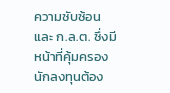ความซับซ้อน และ ก.ล.ต. ซึ่งมีหน้าที่คุ้มครองนักลงทุนต้อง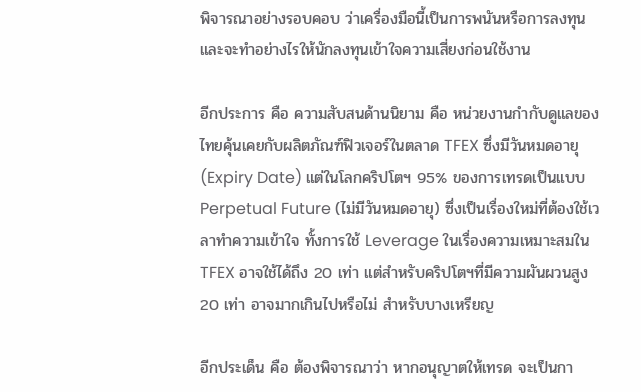พิจารณาอย่างรอบคอบ ว่าเครื่องมือนี้เป็นการพนันหรือการลงทุน และจะทำอย่างไรให้นักลงทุนเข้าใจความเสี่ยงก่อนใช้งาน

อีกประการ คือ ความสับสนด้านนิยาม คือ หน่วยงานกำกับดูแลของไทยคุ้นเคยกับผลิตภัณฑ์ฟิวเจอร์ในตลาด TFEX ซึ่งมีวันหมดอายุ (Expiry Date) แต่ในโลกคริปโตฯ 95% ของการเทรดเป็นแบบ Perpetual Future (ไม่มีวันหมดอายุ) ซึ่งเป็นเรื่องใหม่ที่ต้องใช้เวลาทำความเข้าใจ ทั้งการใช้ Leverage ในเรื่องความเหมาะสมใน TFEX อาจใช้ได้ถึง 20 เท่า แต่สำหรับคริปโตฯที่มีความผันผวนสูง 20 เท่า อาจมากเกินไปหรือไม่ สำหรับบางเหรียญ

อีกประเด็น คือ ต้องพิจารณาว่า หากอนุญาตให้เทรด จะเป็นกา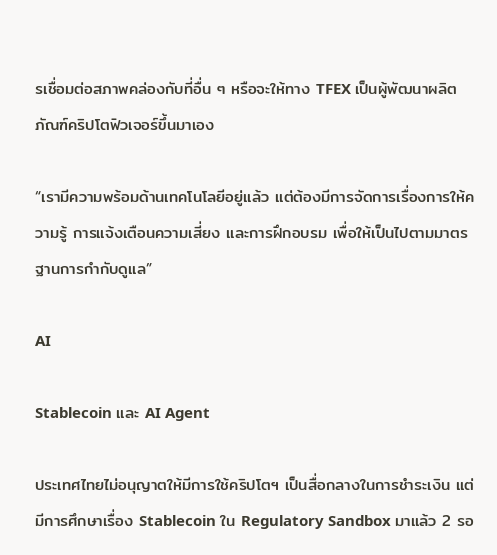รเชื่อมต่อสภาพคล่องกับที่อื่น ๆ หรือจะให้ทาง TFEX เป็นผู้พัฒนาผลิตภัณฑ์คริปโตฟิวเจอร์ขึ้นมาเอง

“เรามีความพร้อมด้านเทคโนโลยีอยู่แล้ว แต่ต้องมีการจัดการเรื่องการให้ความรู้ การแจ้งเตือนความเสี่ยง และการฝึกอบรม เพื่อให้เป็นไปตามมาตรฐานการกำกับดูแล”

AI

Stablecoin และ AI Agent

ประเทศไทยไม่อนุญาตให้มีการใช้คริปโตฯ เป็นสื่อกลางในการชำระเงิน แต่มีการศึกษาเรื่อง Stablecoin ใน Regulatory Sandbox มาแล้ว 2 รอ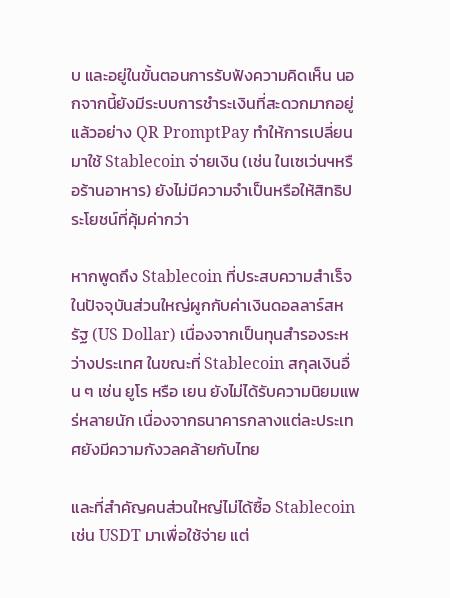บ และอยู่ในขั้นตอนการรับฟังความคิดเห็น นอกจากนี้ยังมีระบบการชำระเงินที่สะดวกมากอยู่แล้วอย่าง QR PromptPay ทำให้การเปลี่ยนมาใช้ Stablecoin จ่ายเงิน (เช่น ในเซเว่นฯหรือร้านอาหาร) ยังไม่มีความจำเป็นหรือให้สิทธิประโยชน์ที่คุ้มค่ากว่า

หากพูดถึง Stablecoin ที่ประสบความสำเร็จในปัจจุบันส่วนใหญ่ผูกกับค่าเงินดอลลาร์สหรัฐ (US Dollar) เนื่องจากเป็นทุนสำรองระหว่างประเทศ ในขณะที่ Stablecoin สกุลเงินอื่น ๆ เช่น ยูโร หรือ เยน ยังไม่ได้รับความนิยมแพร่หลายนัก เนื่องจากธนาคารกลางแต่ละประเทศยังมีความกังวลคล้ายกับไทย

และที่สำคัญคนส่วนใหญ่ไม่ได้ซื้อ Stablecoin เช่น USDT มาเพื่อใช้จ่าย แต่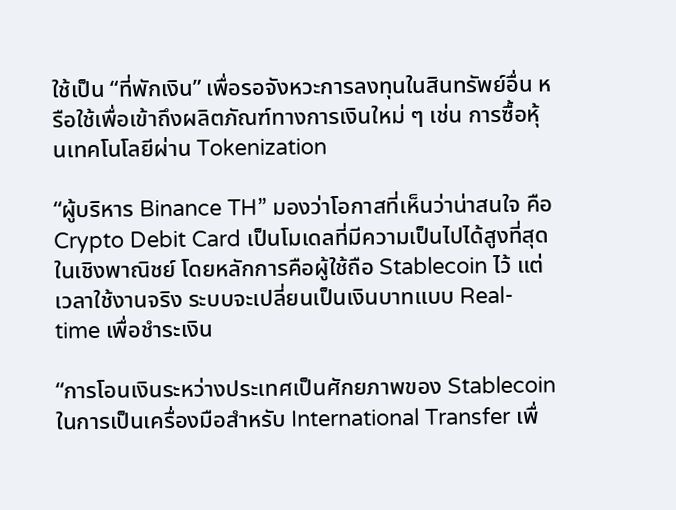ใช้เป็น “ที่พักเงิน” เพื่อรอจังหวะการลงทุนในสินทรัพย์อื่น หรือใช้เพื่อเข้าถึงผลิตภัณฑ์ทางการเงินใหม่ ๆ เช่น การซื้อหุ้นเทคโนโลยีผ่าน Tokenization

“ผู้บริหาร Binance TH” มองว่าโอกาสที่เห็นว่าน่าสนใจ คือ Crypto Debit Card เป็นโมเดลที่มีความเป็นไปได้สูงที่สุดในเชิงพาณิชย์ โดยหลักการคือผู้ใช้ถือ Stablecoin ไว้ แต่เวลาใช้งานจริง ระบบจะเปลี่ยนเป็นเงินบาทแบบ Real-time เพื่อชำระเงิน

“การโอนเงินระหว่างประเทศเป็นศักยภาพของ Stablecoin ในการเป็นเครื่องมือสำหรับ International Transfer เพื่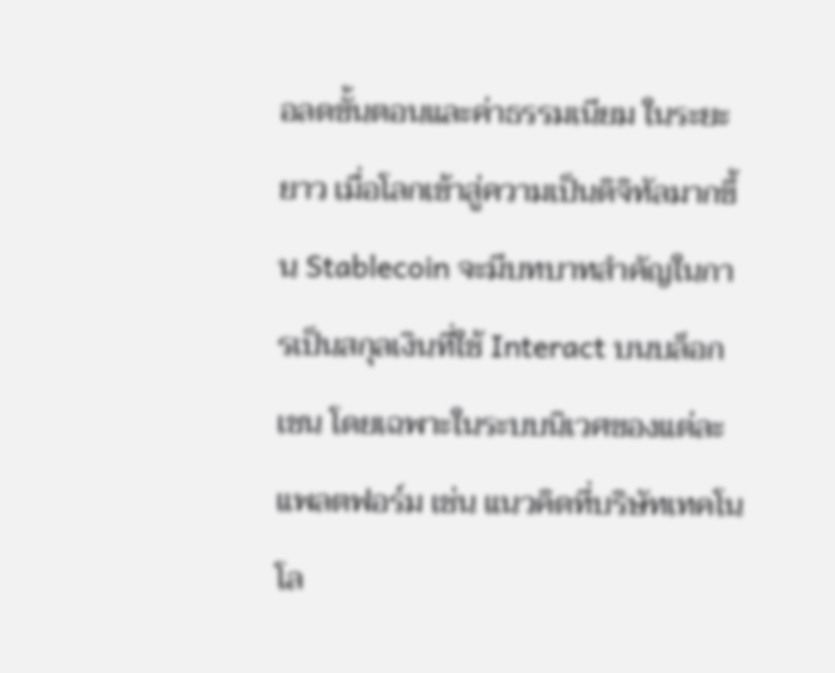อลดขั้นตอนและค่าธรรมเนียม ในระยะยาว เมื่อโลกเข้าสู่ความเป็นดิจิทัลมากขึ้น Stablecoin จะมีบทบาทสำคัญในการเป็นสกุลเงินที่ใช้ Interact บนบล็อกเชน โดยเฉพาะในระบบนิเวศของแต่ละแพลตฟอร์ม เช่น แนวคิดที่บริษัทเทคโนโล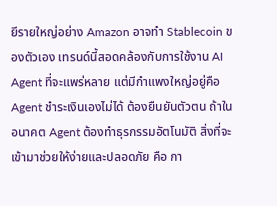ยีรายใหญ่อย่าง Amazon อาจทำ Stablecoin ของตัวเอง เทรนด์นี้สอดคล้องกับการใช้งาน AI Agent ที่จะแพร่หลาย แต่มีกำแพงใหญ่อยู่คือ Agent ชำระเงินเองไม่ได้ ต้องยืนยันตัวตน ถ้าในอนาคต Agent ต้องทำธุรกรรมอัตโนมัติ สิ่งที่จะเข้ามาช่วยให้ง่ายและปลอดภัย คือ กา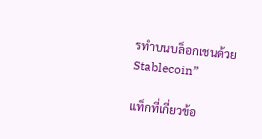รทำบนบล็อกเชนด้วย Stablecoin”

แท็กที่เกี่ยวข้อ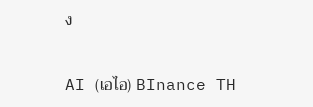ง

AI (เอไอ) BInance TH